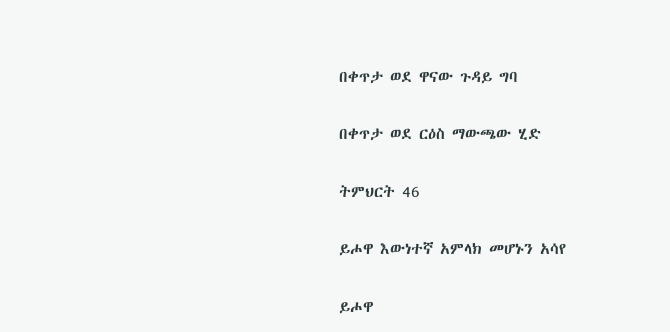በቀጥታ ወደ ዋናው ጉዳይ ግባ

በቀጥታ ወደ ርዕስ ማውጫው ሂድ

ትምህርት 46

ይሖዋ እውነተኛ አምላክ መሆኑን አሳየ

ይሖዋ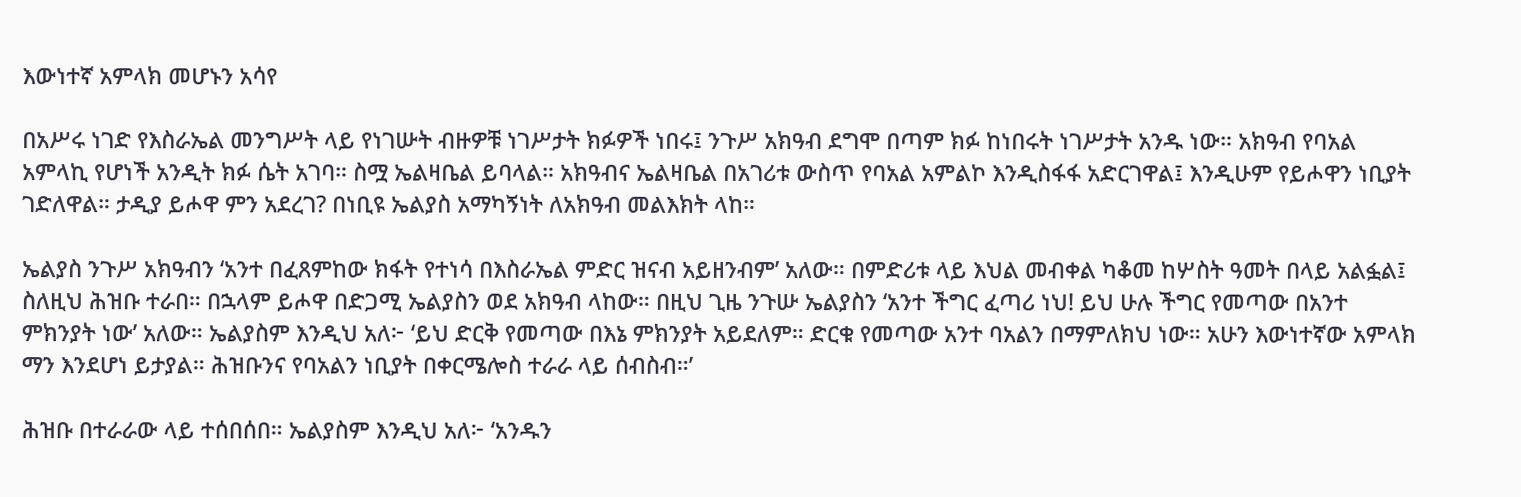እውነተኛ አምላክ መሆኑን አሳየ

በአሥሩ ነገድ የእስራኤል መንግሥት ላይ የነገሡት ብዙዎቹ ነገሥታት ክፉዎች ነበሩ፤ ንጉሥ አክዓብ ደግሞ በጣም ክፉ ከነበሩት ነገሥታት አንዱ ነው። አክዓብ የባአል አምላኪ የሆነች አንዲት ክፉ ሴት አገባ። ስሟ ኤልዛቤል ይባላል። አክዓብና ኤልዛቤል በአገሪቱ ውስጥ የባአል አምልኮ እንዲስፋፋ አድርገዋል፤ እንዲሁም የይሖዋን ነቢያት ገድለዋል። ታዲያ ይሖዋ ምን አደረገ? በነቢዩ ኤልያስ አማካኝነት ለአክዓብ መልእክት ላከ።

ኤልያስ ንጉሥ አክዓብን ‘አንተ በፈጸምከው ክፋት የተነሳ በእስራኤል ምድር ዝናብ አይዘንብም’ አለው። በምድሪቱ ላይ እህል መብቀል ካቆመ ከሦስት ዓመት በላይ አልፏል፤ ስለዚህ ሕዝቡ ተራበ። በኋላም ይሖዋ በድጋሚ ኤልያስን ወደ አክዓብ ላከው። በዚህ ጊዜ ንጉሡ ኤልያስን ‘አንተ ችግር ፈጣሪ ነህ! ይህ ሁሉ ችግር የመጣው በአንተ ምክንያት ነው’ አለው። ኤልያስም እንዲህ አለ፦ ‘ይህ ድርቅ የመጣው በእኔ ምክንያት አይደለም። ድርቁ የመጣው አንተ ባአልን በማምለክህ ነው። አሁን እውነተኛው አምላክ ማን እንደሆነ ይታያል። ሕዝቡንና የባአልን ነቢያት በቀርሜሎስ ተራራ ላይ ሰብስብ።’

ሕዝቡ በተራራው ላይ ተሰበሰበ። ኤልያስም እንዲህ አለ፦ ‘አንዱን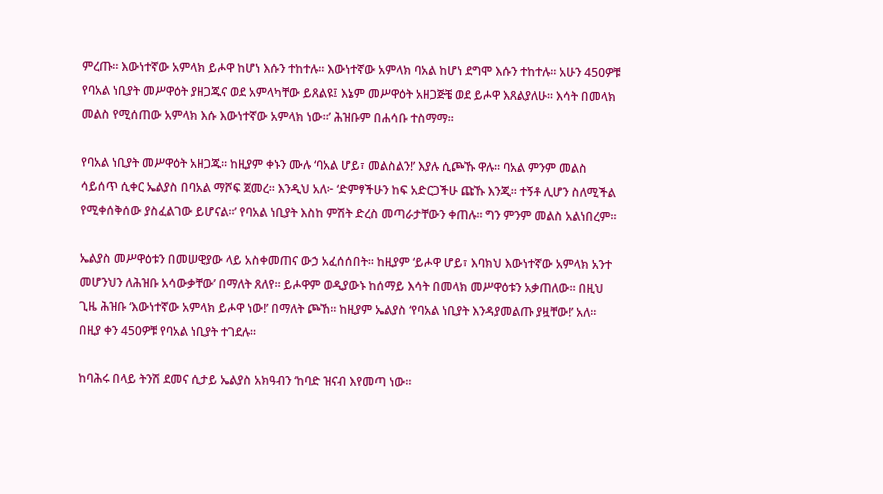ምረጡ። እውነተኛው አምላክ ይሖዋ ከሆነ እሱን ተከተሉ። እውነተኛው አምላክ ባአል ከሆነ ደግሞ እሱን ተከተሉ። አሁን 450ዎቹ የባአል ነቢያት መሥዋዕት ያዘጋጁና ወደ አምላካቸው ይጸልዩ፤ እኔም መሥዋዕት አዘጋጅቼ ወደ ይሖዋ እጸልያለሁ። እሳት በመላክ መልስ የሚሰጠው አምላክ እሱ እውነተኛው አምላክ ነው።’ ሕዝቡም በሐሳቡ ተስማማ።

የባአል ነቢያት መሥዋዕት አዘጋጁ። ከዚያም ቀኑን ሙሉ ‘ባአል ሆይ፣ መልስልን!’ እያሉ ሲጮኹ ዋሉ። ባአል ምንም መልስ ሳይሰጥ ሲቀር ኤልያስ በባአል ማሾፍ ጀመረ። እንዲህ አለ፦ ‘ድምፃችሁን ከፍ አድርጋችሁ ጩኹ እንጂ። ተኝቶ ሊሆን ስለሚችል የሚቀሰቅሰው ያስፈልገው ይሆናል።’ የባአል ነቢያት እስከ ምሽት ድረስ መጣራታቸውን ቀጠሉ። ግን ምንም መልስ አልነበረም።

ኤልያስ መሥዋዕቱን በመሠዊያው ላይ አስቀመጠና ውኃ አፈሰሰበት። ከዚያም ‘ይሖዋ ሆይ፣ እባክህ እውነተኛው አምላክ አንተ መሆንህን ለሕዝቡ አሳውቃቸው’ በማለት ጸለየ። ይሖዋም ወዲያውኑ ከሰማይ እሳት በመላክ መሥዋዕቱን አቃጠለው። በዚህ ጊዜ ሕዝቡ ‘እውነተኛው አምላክ ይሖዋ ነው!’ በማለት ጮኸ። ከዚያም ኤልያስ ‘የባአል ነቢያት እንዳያመልጡ ያዟቸው!’ አለ። በዚያ ቀን 450ዎቹ የባአል ነቢያት ተገደሉ።

ከባሕሩ በላይ ትንሽ ደመና ሲታይ ኤልያስ አክዓብን ‘ከባድ ዝናብ እየመጣ ነው።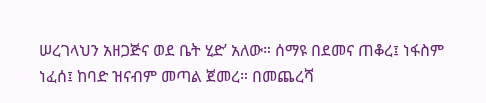ሠረገላህን አዘጋጅና ወደ ቤት ሂድ’ አለው። ሰማዩ በደመና ጠቆረ፤ ነፋስም ነፈሰ፤ ከባድ ዝናብም መጣል ጀመረ። በመጨረሻ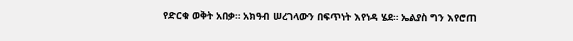የድርቁ ወቅት አበቃ። አክዓብ ሠረገላውን በፍጥነት እየነዳ ሄደ። ኤልያስ ግን እየሮጠ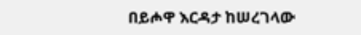በይሖዋ እርዳታ ከሠረገላው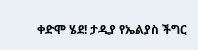ቀድሞ ሄደ! ታዲያ የኤልያስ ችግር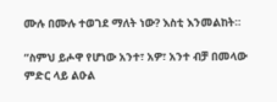ሙሉ በሙሉ ተወገደ ማለት ነው? እስቲ እንመልከት።

“ስምህ ይሖዋ የሆነው አንተ፣ አዎ፣ አንተ ብቻ በመላው ምድር ላይ ልዑል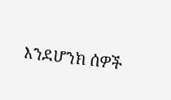እንደሆንክ ሰዎች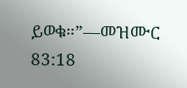ይወቁ።”—መዝሙር 83:18